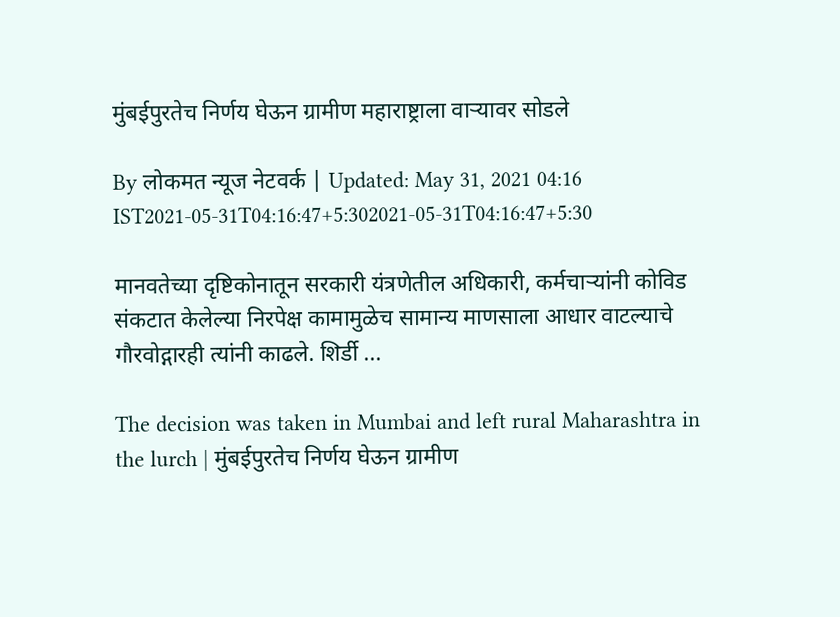मुंबईपुरतेच निर्णय घेऊन ग्रामीण महाराष्ट्राला वाऱ्यावर सोडले

By लोकमत न्यूज नेटवर्क | Updated: May 31, 2021 04:16 IST2021-05-31T04:16:47+5:302021-05-31T04:16:47+5:30

मानवतेच्या दृष्टिकोनातून सरकारी यंत्रणेतील अधिकारी, कर्मचाऱ्यांनी कोविड संकटात केलेल्या निरपेक्ष कामामुळेच सामान्य माणसाला आधार वाटल्याचे गौरवोद्गारही त्यांनी काढले. शिर्डी ...

The decision was taken in Mumbai and left rural Maharashtra in the lurch | मुंबईपुरतेच निर्णय घेऊन ग्रामीण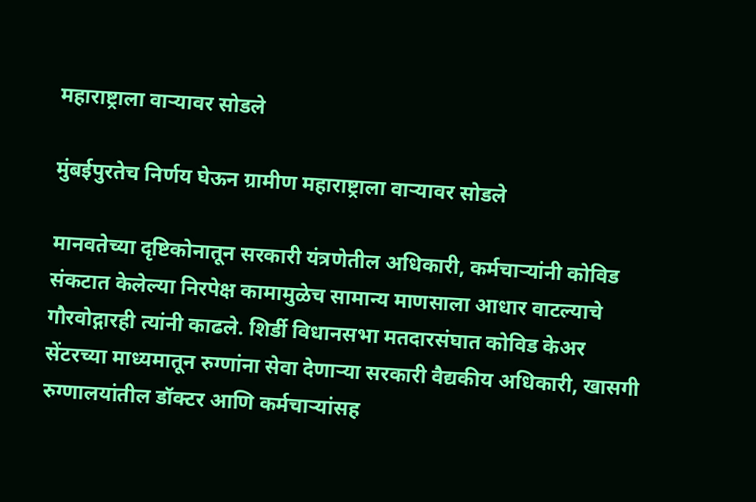महाराष्ट्राला वाऱ्यावर सोडले

मुंबईपुरतेच निर्णय घेऊन ग्रामीण महाराष्ट्राला वाऱ्यावर सोडले

मानवतेच्या दृष्टिकोनातून सरकारी यंत्रणेतील अधिकारी, कर्मचाऱ्यांनी कोविड संकटात केलेल्या निरपेक्ष कामामुळेच सामान्य माणसाला आधार वाटल्याचे गौरवोद्गारही त्यांनी काढले. शिर्डी विधानसभा मतदारसंघात कोविड केअर सेंटरच्या माध्यमातून रुग्णांना सेवा देणाऱ्या सरकारी वैद्यकीय अधिकारी, खासगी रुग्णालयांतील डॉक्टर आणि कर्मचाऱ्यांसह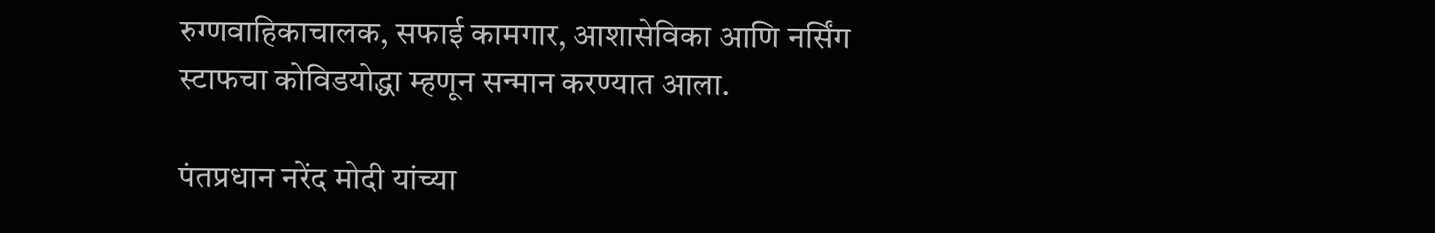रुग्णवाहिकाचालक, सफाई कामगार, आशासेविका आणि नर्सिंग स्टाफचा कोविडयोद्धा म्हणून सन्मान करण्यात आला.

पंतप्रधान नरेंद मोदी यांच्या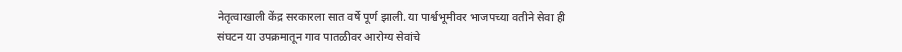नेतृत्वाखाली केंद्र सरकारला सात वर्षे पूर्ण झाली. या पार्श्वभूमीवर भाजपच्या वतीने सेवा ही संघटन या उपक्रमातून गाव पातळीवर आरोग्य सेवांचे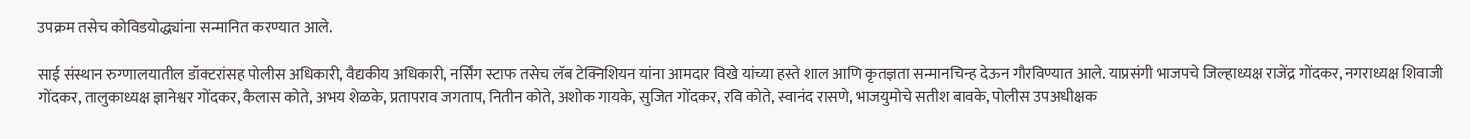उपक्रम तसेच कोविडयोद्ध्यांना सन्मानित करण्यात आले.

साई संस्थान रुग्णालयातील डॉक्टरांसह पोलीस अधिकारी, वैद्यकीय अधिकारी, नर्सिंग स्टाफ तसेच लॅब टेक्निशियन यांना आमदार विखे यांच्या हस्ते शाल आणि कृतज्ञता सन्मानचिन्ह देऊन गौरविण्यात आले. याप्रसंगी भाजपचे जिल्हाध्यक्ष राजेंद्र गोंदकर, नगराध्यक्ष शिवाजी गोंदकर, तालुकाध्यक्ष ज्ञानेश्वर गोंदकर, कैलास कोते, अभय शेळके, प्रतापराव जगताप, नितीन कोते, अशोक गायके, सुजित गोंदकर, रवि कोते, स्वानंद रासणे, भाजयुमोचे सतीश बावके, पोलीस उपअधीक्षक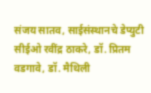संजय सातव, साईसंस्थानचे डेप्युटी सीईओ रवींद्र ठाकरे, डॉ. प्रितम वडगावे, डॉ. मैथिली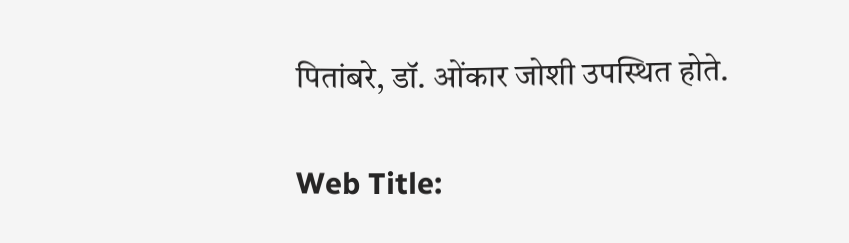पितांबरे, डॉ. ओंकार जोशी उपस्थित होते.

Web Title: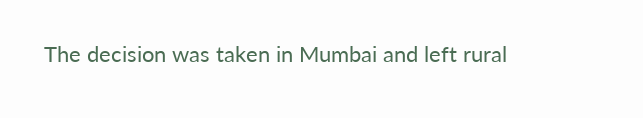The decision was taken in Mumbai and left rural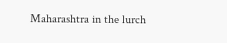Maharashtra in the lurch